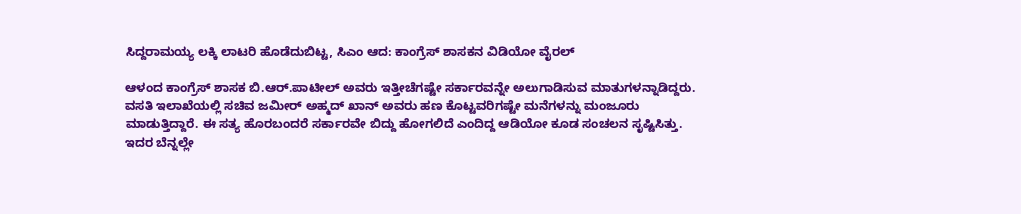ಸಿದ್ದರಾಮಯ್ಯ ಲಕ್ಕಿ ಲಾಟರಿ ಹೊಡೆದುಬಿಟ್ಟ, ಸಿಎಂ ಆದ: ಕಾಂಗ್ರೆಸ್‌ ಶಾಸಕನ ವಿಡಿಯೋ ವೈರಲ್‌

ಆಳಂದ ಕಾಂಗ್ರೆಸ್‌ ಶಾಸಕ ಬಿ.ಆರ್.ಪಾಟೀಲ್‌ ಅವರು ಇತ್ತೀಚೆಗಷ್ಟೇ ಸರ್ಕಾರವನ್ನೇ ಅಲುಗಾಡಿಸುವ ಮಾತುಗಳನ್ನಾಡಿದ್ದರು. ವಸತಿ ಇಲಾಖೆಯಲ್ಲಿ ಸಚಿವ‌ ಜಮೀರ್‌ ಅಹ್ಮದ್‌ ಖಾನ್‌ ಅವರು ಹಣ ಕೊಟ್ಟವರಿಗಷ್ಟೇ ಮನೆಗಳನ್ನು ಮಂಜೂರು ಮಾಡುತ್ತಿದ್ದಾರೆ. ಈ ಸತ್ಯ ಹೊರಬಂದರೆ ಸರ್ಕಾರವೇ ಬಿದ್ದು ಹೋಗಲಿದೆ ಎಂದಿದ್ದ ಆಡಿಯೋ ಕೂಡ ಸಂಚಲನ ಸೃಷ್ಟಿಸಿತ್ತು. ಇದರ ಬೆನ್ನಲ್ಲೇ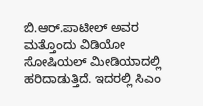ಬಿ.ಆರ್.ಪಾಟೀಲ್‌ ಅವರ ಮತ್ತೊಂದು ವಿಡಿಯೋ ಸೋಷಿಯಲ್‌ ಮೀಡಿಯಾದಲ್ಲಿ ಹರಿದಾಡುತ್ತಿದೆ. ಇದರಲ್ಲಿ ಸಿಎಂ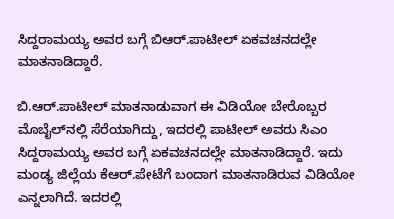ಸಿದ್ದರಾಮಯ್ಯ ಅವರ ಬಗ್ಗೆ ಬಿಆರ್.ಪಾಟೀಲ್‌ ಏಕವಚನದಲ್ಲೇ ಮಾತನಾಡಿದ್ದಾರೆ.

ಬಿ.ಆರ್‌.ಪಾಟೀಲ್‌ ಮಾತನಾಡುವಾಗ ಈ ವಿಡಿಯೋ ಬೇರೊಬ್ಬರ ಮೊಬೈಲ್‌ನಲ್ಲಿ ಸೆರೆಯಾಗಿದ್ದು, ಇದರಲ್ಲಿ ಪಾಟೀಲ್‌ ಅವರು ಸಿಎಂ ಸಿದ್ದರಾಮಯ್ಯ ಅವರ ಬಗ್ಗೆ ಏಕವಚನದಲ್ಲೇ ಮಾತನಾಡಿದ್ದಾರೆ. ಇದು ಮಂಡ್ಯ ಜಿಲ್ಲೆಯ ಕೆಆರ್‌.ಪೇಟೆಗೆ ಬಂದಾಗ ಮಾತನಾಡಿರುವ ವಿಡಿಯೋ ಎನ್ನಲಾಗಿದೆ. ಇದರಲ್ಲಿ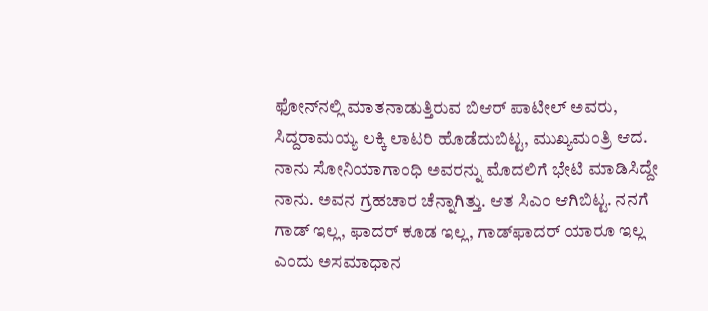ಫೋನ್‌ನಲ್ಲಿ ಮಾತನಾಡುತ್ತಿರುವ ಬಿಆರ್‌ ಪಾಟೀಲ್‌ ಅವರು, ಸಿದ್ದರಾಮಯ್ಯ ಲಕ್ಕಿ ಲಾಟರಿ ಹೊಡೆದುಬಿಟ್ಟ, ಮುಖ್ಯಮಂತ್ರಿ ಆದ. ನಾನು ಸೋನಿಯಾಗಾಂಧಿ ಅವರನ್ನು ಮೊದಲಿಗೆ ಭೇಟಿ ಮಾಡಿಸಿದ್ದೇ ನಾನು. ಅವನ ಗ್ರಹಚಾರ ಚೆನ್ನಾಗಿತ್ತು. ಆತ ಸಿಎಂ ಆಗಿಬಿಟ್ಟ. ನನಗೆ ಗಾಡ್‌ ಇಲ್ಲ, ಫಾದರ್‌ ಕೂಡ ಇಲ್ಲ, ಗಾಡ್‌ಫಾದರ್‌ ಯಾರೂ ಇಲ್ಲ ಎಂದು ಅಸಮಾಧಾನ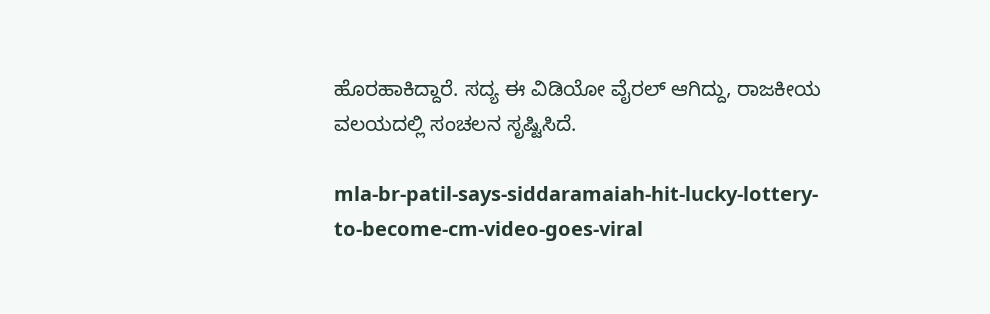ಹೊರಹಾಕಿದ್ದಾರೆ. ಸದ್ಯ ಈ ವಿಡಿಯೋ ವೈರಲ್‌ ಆಗಿದ್ದು, ರಾಜಕೀಯ ವಲಯದಲ್ಲಿ ಸಂಚಲನ ಸೃಷ್ಟಿಸಿದೆ.

mla-br-patil-says-siddaramaiah-hit-lucky-lottery-to-become-cm-video-goes-viral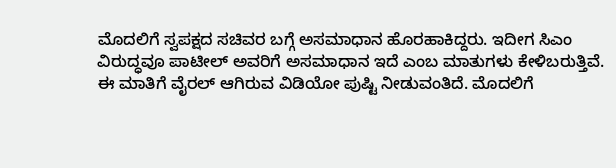ಮೊದಲಿಗೆ ಸ್ವಪಕ್ಷದ ಸಚಿವರ ಬಗ್ಗೆ ಅಸಮಾಧಾನ ಹೊರಹಾಕಿದ್ದರು. ಇದೀಗ ಸಿಎಂ ವಿರುದ್ಧವೂ ಪಾಟೀಲ್‌ ಅವರಿಗೆ ಅಸಮಾಧಾನ ಇದೆ ಎಂಬ ಮಾತುಗಳು ಕೇಳಿಬರುತ್ತಿವೆ. ಈ ಮಾತಿಗೆ ವೈರಲ್‌ ಆಗಿರುವ ವಿಡಿಯೋ ಪುಷ್ಟಿ ನೀಡುವಂತಿದೆ. ಮೊದಲಿಗೆ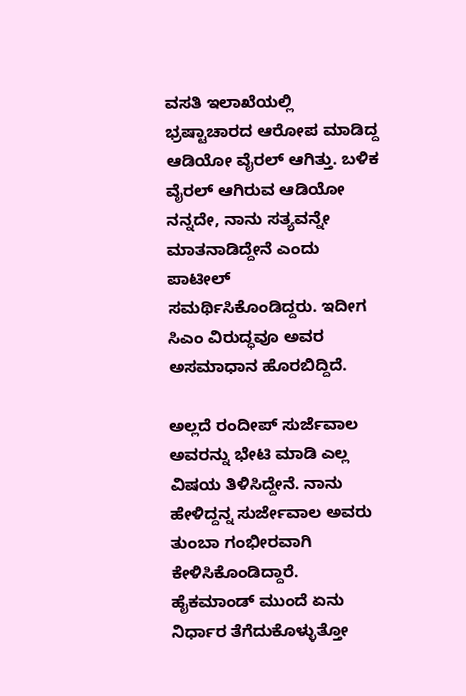ವಸತಿ ಇಲಾಖೆಯಲ್ಲಿ ಭ್ರಷ್ಟಾಚಾರದ ಆರೋಪ ಮಾಡಿದ್ದ ಆಡಿಯೋ ವೈರಲ್‌ ಆಗಿತ್ತು. ಬಳಿಕ ವೈರಲ್ ಆಗಿರುವ ಆಡಿಯೋ ನನ್ನದೇ, ನಾನು ಸತ್ಯವನ್ನೇ ಮಾತನಾಡಿದ್ದೇನೆ ಎಂದು ಪಾಟೀಲ್ ಸಮರ್ಥಿಸಿಕೊಂಡಿದ್ದರು. ಇದೀಗ ಸಿಎಂ ವಿರುದ್ಧವೂ ಅವರ ಅಸಮಾಧಾನ ಹೊರಬಿದ್ದಿದೆ.

ಅಲ್ಲದೆ ರಂದೀಪ್‌ ಸುರ್ಜೆವಾಲ ಅವರನ್ನು ಭೇಟಿ ಮಾಡಿ ಎಲ್ಲ ವಿಷಯ ತಿಳಿಸಿದ್ದೇನೆ. ನಾನು ಹೇಳಿದ್ದನ್ನ ಸುರ್ಜೇವಾಲ ಅವರು ತುಂಬಾ ಗಂಭೀರವಾಗಿ ಕೇಳಿಸಿಕೊಂಡಿದ್ದಾರೆ. ಹೈಕಮಾಂಡ್ ಮುಂದೆ ಏನು ನಿರ್ಧಾರ ತೆಗೆದುಕೊಳ್ಳುತ್ತೋ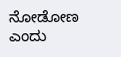ನೋಡೋಣ ಎಂದು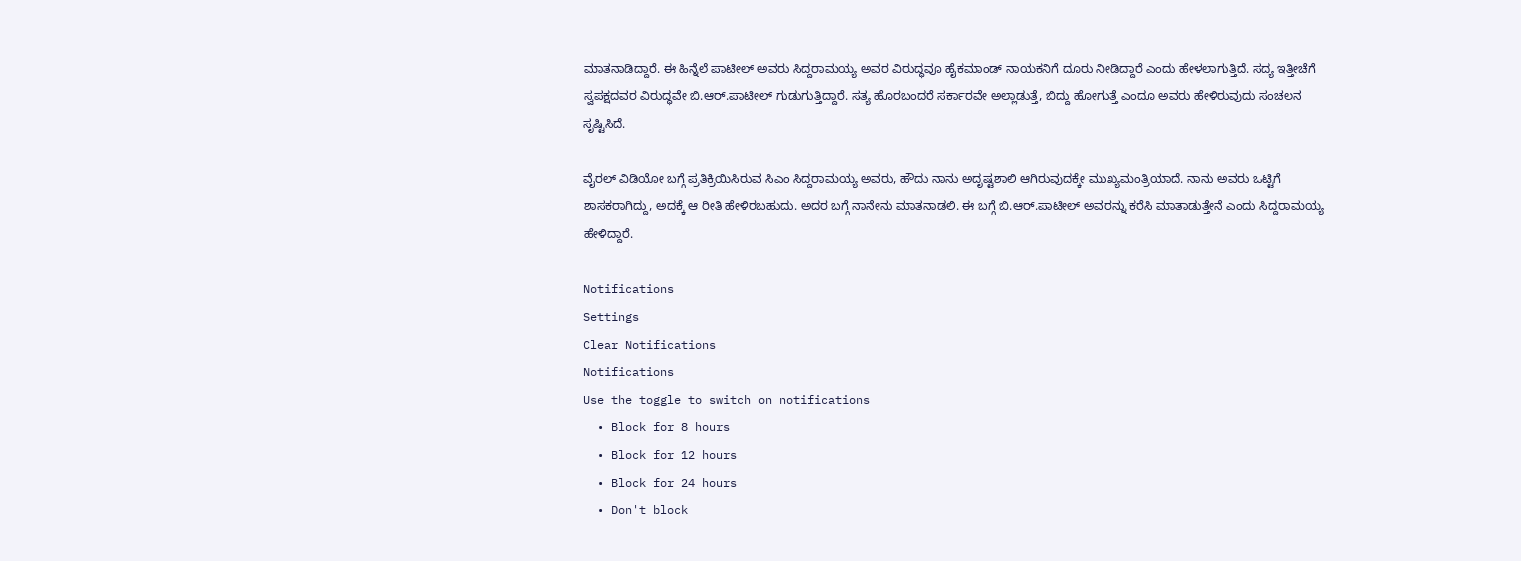ಮಾತನಾಡಿದ್ದಾರೆ. ಈ ಹಿನ್ನೆಲೆ ಪಾಟೀಲ್‌ ಅವರು ಸಿದ್ದರಾಮಯ್ಯ ಅವರ ವಿರುದ್ಧವೂ ಹೈಕಮಾಂಡ್‌ ನಾಯಕನಿಗೆ ದೂರು ನೀಡಿದ್ದಾರೆ ಎಂದು ಹೇಳಲಾಗುತ್ತಿದೆ. ಸದ್ಯ ಇತ್ತೀಚೆಗೆ ಸ್ವಪಕ್ಷದವರ ವಿರುದ್ಧವೇ ಬಿ.ಆರ್‌.ಪಾಟೀಲ್‌ ಗುಡುಗುತ್ತಿದ್ದಾರೆ. ಸತ್ಯ ಹೊರಬಂದರೆ ಸರ್ಕಾರವೇ ಅಲ್ಲಾಡುತ್ತೆ, ಬಿದ್ದು ಹೋಗುತ್ತೆ ಎಂದೂ ಅವರು ಹೇಳಿರುವುದು ಸಂಚಲನ ಸೃಷ್ಟಿಸಿದೆ.

ವೈರಲ್‌ ವಿಡಿಯೋ ಬಗ್ಗೆ ಪ್ರತಿಕ್ರಿಯಿಸಿರುವ ಸಿಎಂ ಸಿದ್ದರಾಮಯ್ಯ ಅವರು, ಹೌದು ನಾನು ಅದೃಷ್ಟಶಾಲಿ ಆಗಿರುವುದಕ್ಕೇ ಮುಖ್ಯಮಂತ್ರಿಯಾದೆ. ನಾನು ಅವರು ಒಟ್ಟಿಗೆ ಶಾಸಕರಾಗಿದ್ದು, ಅದಕ್ಕೆ ಆ ರೀತಿ ಹೇಳಿರಬಹುದು. ಅದರ ಬಗ್ಗೆ ನಾನೇನು ಮಾತನಾಡಲಿ. ಈ ಬಗ್ಗೆ ಬಿ.ಆರ್.ಪಾಟೀಲ್ ಅವರನ್ನು ಕರೆಸಿ ಮಾತಾಡುತ್ತೇನೆ ಎಂದು ಸಿದ್ದರಾಮಯ್ಯ ಹೇಳಿದ್ದಾರೆ.

Notifications
Settings
Clear Notifications
Notifications
Use the toggle to switch on notifications
  • Block for 8 hours
  • Block for 12 hours
  • Block for 24 hours
  • Don't block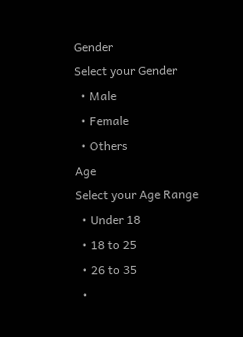Gender
Select your Gender
  • Male
  • Female
  • Others
Age
Select your Age Range
  • Under 18
  • 18 to 25
  • 26 to 35
  •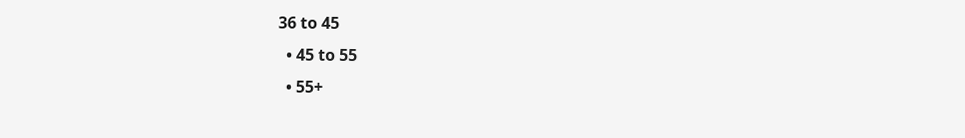36 to 45
  • 45 to 55
  • 55+